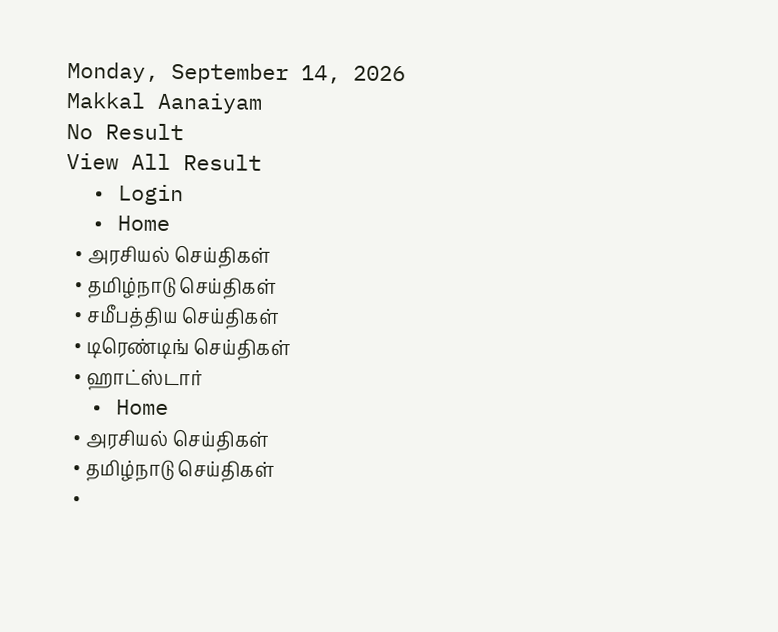Monday, September 14, 2026
Makkal Aanaiyam
No Result
View All Result
  • Login
  • Home
  • அரசியல் செய்திகள்
  • தமிழ்நாடு செய்திகள்
  • சமீபத்திய செய்திகள்
  • டிரெண்டிங் செய்திகள்
  • ஹாட்ஸ்டார்
  • Home
  • அரசியல் செய்திகள்
  • தமிழ்நாடு செய்திகள்
  •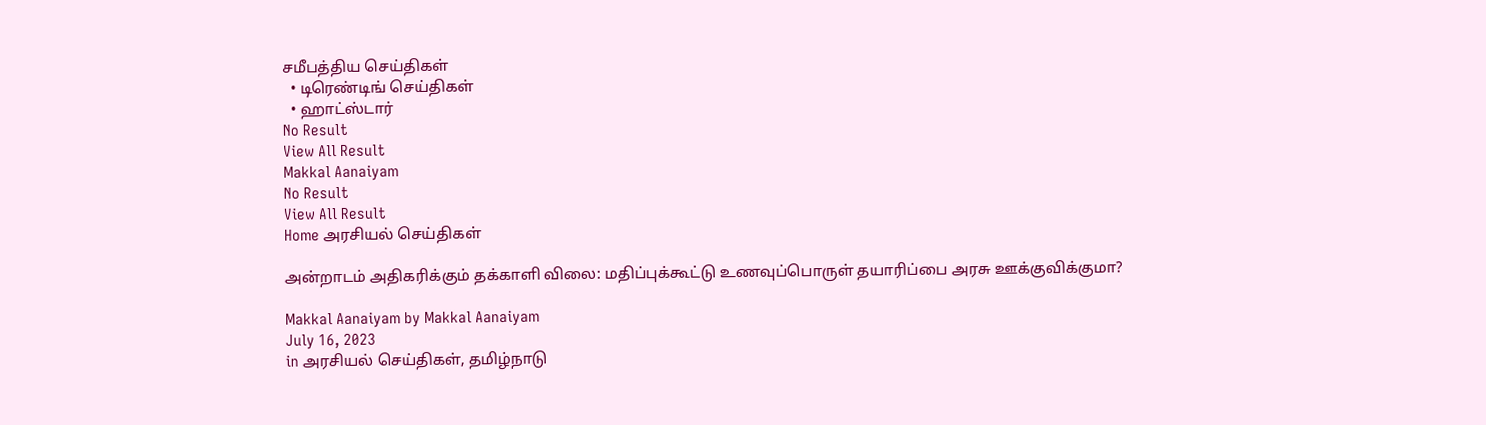சமீபத்திய செய்திகள்
  • டிரெண்டிங் செய்திகள்
  • ஹாட்ஸ்டார்
No Result
View All Result
Makkal Aanaiyam
No Result
View All Result
Home அரசியல் செய்திகள்

அன்றாடம் அதிகரிக்கும் தக்காளி விலை: மதிப்புக்கூட்டு உணவுப்பொருள் தயாரிப்பை அரசு ஊக்குவிக்குமா?

Makkal Aanaiyam by Makkal Aanaiyam
July 16, 2023
in அரசியல் செய்திகள், தமிழ்நாடு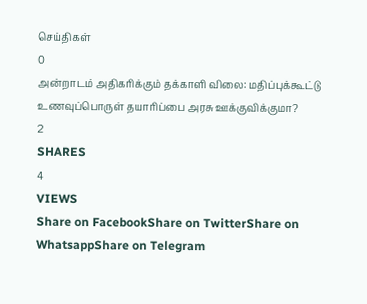செய்திகள்
0
அன்றாடம் அதிகரிக்கும் தக்காளி விலை: மதிப்புக்கூட்டு உணவுப்பொருள் தயாரிப்பை அரசு ஊக்குவிக்குமா?
2
SHARES
4
VIEWS
Share on FacebookShare on TwitterShare on WhatsappShare on Telegram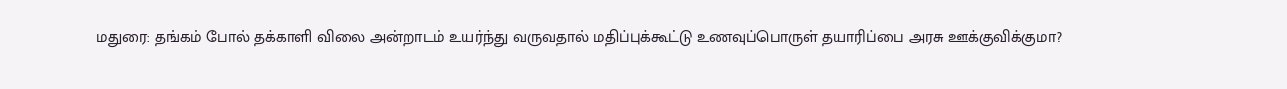மதுரை: தங்கம் போல் தக்காளி விலை அன்றாடம் உயர்ந்து வருவதால் மதிப்புக்கூட்டு உணவுப்பொருள் தயாரிப்பை அரசு ஊக்குவிக்குமா?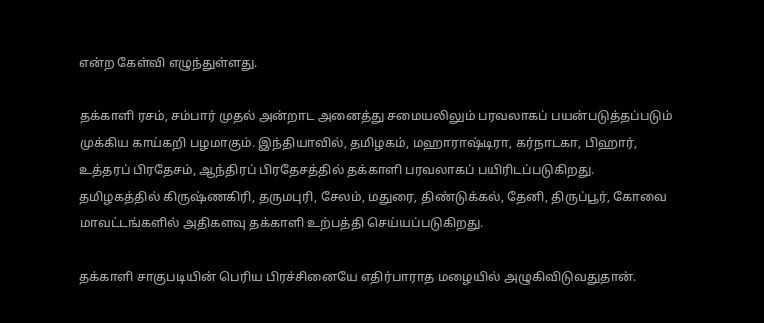என்ற கேள்வி எழுந்துள்ளது.

தக்காளி ரசம், சம்பார் முதல் அன்றாட அனைத்து சமையலிலும் பரவலாகப் பயன்படுத்தப்படும் முக்கிய காய்கறி பழமாகும். இந்தியாவில், தமிழகம், மஹாராஷ்டிரா, கர்நாடகா, பிஹார், உத்தரப் பிரதேசம், ஆந்திரப் பிரதேசத்தில் தக்காளி பரவலாகப் பயிரிடப்படுகிறது. தமிழகத்தில் கிருஷ்ணகிரி, தருமபுரி, சேலம், மதுரை, திண்டுக்கல், தேனி, திருப்பூர், கோவை மாவட்டங்களில் அதிகளவு தக்காளி உற்பத்தி செய்யப்படுகிறது.

தக்காளி சாகுபடியின் பெரிய பிரச்சினையே எதிர்பாராத மழையில் அழுகிவிடுவதுதான்.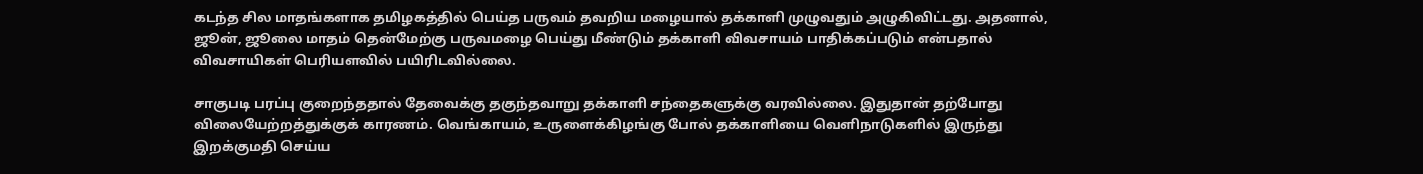கடந்த சில மாதங்களாக தமிழகத்தில் பெய்த பருவம் தவறிய மழையால் தக்காளி முழுவதும் அழுகிவிட்டது. அதனால், ஜூன், ஜூலை மாதம் தென்மேற்கு பருவமழை பெய்து மீண்டும் தக்காளி விவசாயம் பாதிக்கப்படும் என்பதால் விவசாயிகள் பெரியளவில் பயிரிடவில்லை.

சாகுபடி பரப்பு குறைந்ததால் தேவைக்கு தகுந்தவாறு தக்காளி சந்தைகளுக்கு வரவில்லை. இதுதான் தற்போது விலையேற்றத்துக்குக் காரணம். வெங்காயம், உருளைக்கிழங்கு போல் தக்காளியை வெளிநாடுகளில் இருந்து இறக்குமதி செய்ய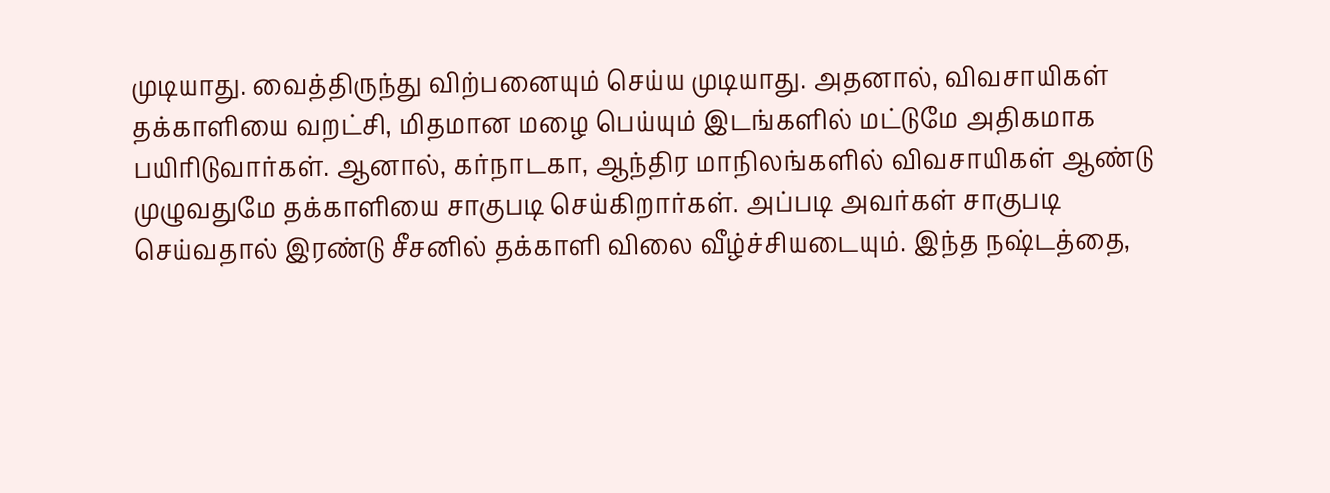முடியாது. வைத்திருந்து விற்பனையும் செய்ய முடியாது. அதனால், விவசாயிகள் தக்காளியை வறட்சி, மிதமான மழை பெய்யும் இடங்களில் மட்டுமே அதிகமாக பயிரிடுவார்கள். ஆனால், கர்நாடகா, ஆந்திர மாநிலங்களில் விவசாயிகள் ஆண்டு முழுவதுமே தக்காளியை சாகுபடி செய்கிறார்கள். அப்படி அவர்கள் சாகுபடி செய்வதால் இரண்டு சீசனில் தக்காளி விலை வீழ்ச்சியடையும். இந்த நஷ்டத்தை,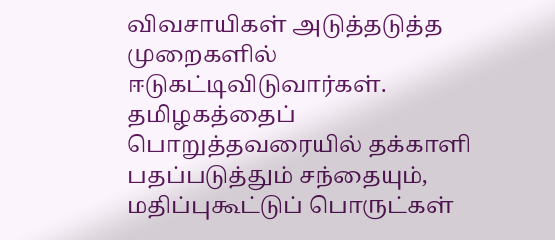விவசாயிகள் அடுத்தடுத்த முறைகளில் ஈடுகட்டிவிடுவார்கள். தமிழகத்தைப் பொறுத்தவரையில் தக்காளி பதப்படுத்தும் சந்தையும், மதிப்புகூட்டுப் பொருட்கள்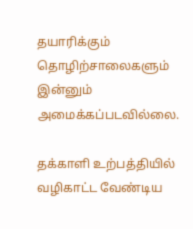தயாரிக்கும் தொழிற்சாலைகளும் இன்னும் அமைக்கப்படவில்லை.

தக்காளி உற்பத்தியில் வழிகாட்ட வேண்டிய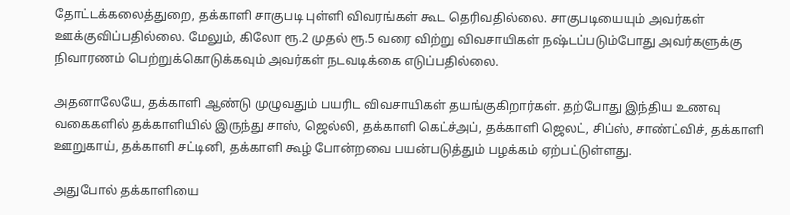தோட்டக்கலைத்துறை, தக்காளி சாகுபடி புள்ளி விவரங்கள் கூட தெரிவதில்லை. சாகுபடியையும் அவர்கள் ஊக்குவிப்பதில்லை. மேலும், கிலோ ரூ.2 முதல் ரூ.5 வரை விற்று விவசாயிகள் நஷ்டப்படும்போது அவர்களுக்கு நிவாரணம் பெற்றுக்கொடுக்கவும் அவர்கள் நடவடிக்கை எடுப்பதில்லை.

அதனாலேயே, தக்காளி ஆண்டு முழுவதும் பயரிட விவசாயிகள் தயங்குகிறார்கள். தற்போது இந்திய உணவு வகைகளில் தக்காளியில் இருந்து சாஸ், ஜெல்லி, தக்காளி கெட்ச்அப், தக்காளி ஜெலட், சிப்ஸ், சாண்ட்விச், தக்காளி ஊறுகாய், தக்காளி சட்டினி, தக்காளி கூழ் போன்றவை பயன்படுத்தும் பழக்கம் ஏற்பட்டுள்ளது.

அதுபோல் தக்காளியை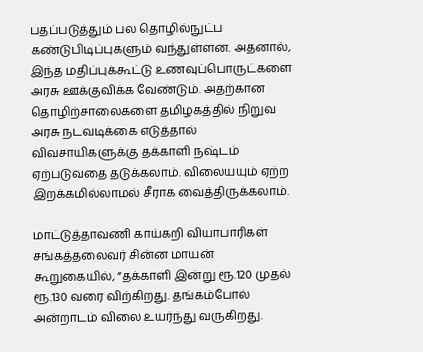பதப்படுத்தும் பல தொழில்நுட்ப கண்டுபிடிப்புகளும் வந்துள்ளன. அதனால், இந்த மதிப்புக்கூட்டு உணவுப்பொருட்களை அரசு ஊக்குவிக்க வேண்டும். அதற்கான தொழிற்சாலைகளை தமிழகத்தில் நிறுவ அரசு நடவடிக்கை எடுத்தால் விவசாயிகளுக்கு தக்காளி நஷ்டம் ஏற்படுவதை தடுக்கலாம். விலையயும் ஏற்ற இறக்கமில்லாமல் சீராக வைத்திருக்கலாம்.

மாட்டுத்தாவணி காய்கறி வியாபாரிகள் சங்கத்தலைவர் சின்ன மாயன் கூறுகையில், ”தக்காளி இன்று ரூ.120 முதல் ரூ.130 வரை விற்கிறது. தங்கம்போல் அன்றாடம் விலை உயர்ந்து வருகிறது.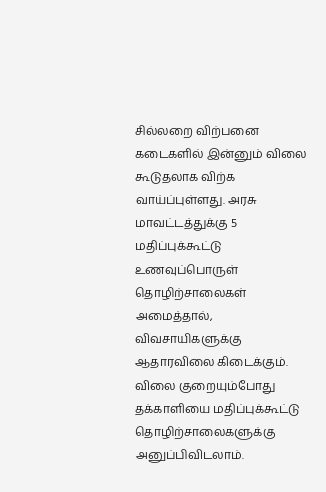சில்லறை விற்பனை கடைகளில் இன்னும் விலை கூடுதலாக விற்க வாய்ப்புள்ளது. அரசு மாவட்டத்துக்கு 5 மதிப்புக்கூட்டு உணவுப்பொருள் தொழிற்சாலைகள் அமைத்தால், விவசாயிகளுக்கு ஆதாரவிலை கிடைக்கும். விலை குறையும்போது தக்காளியை மதிப்புக்கூட்டு தொழிற்சாலைகளுக்கு அனுப்பிவிடலாம்.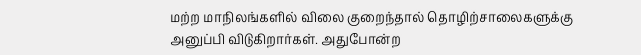மற்ற மாநிலங்களில் விலை குறைந்தால் தொழிற்சாலைகளுக்கு அனுப்பி விடுகிறார்கள். அதுபோன்ற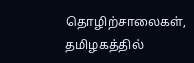தொழிற்சாலைகள், தமிழகத்தில்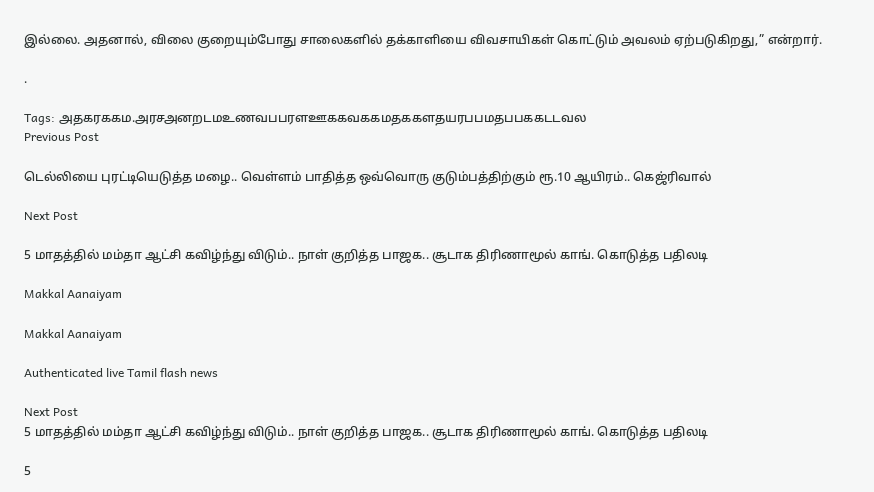இல்லை. அதனால், விலை குறையும்போது சாலைகளில் தக்காளியை விவசாயிகள் கொட்டும் அவலம் ஏற்படுகிறது,” என்றார்.

.

Tags: அதகரககம.அரசஅனறடமஉணவபபரளஊககவககமதககளதயரபபமதபபககடடவல
Previous Post

டெல்லியை புரட்டியெடுத்த மழை.. வெள்ளம் பாதித்த ஒவ்வொரு குடும்பத்திற்கும் ரூ.10 ஆயிரம்.. கெஜ்ரிவால்

Next Post

5 மாதத்தில் மம்தா ஆட்சி கவிழ்ந்து விடும்.. நாள் குறித்த பாஜக.. சூடாக திரிணாமூல் காங். கொடுத்த பதிலடி

Makkal Aanaiyam

Makkal Aanaiyam

Authenticated live Tamil flash news

Next Post
5 மாதத்தில் மம்தா ஆட்சி கவிழ்ந்து விடும்.. நாள் குறித்த பாஜக.. சூடாக திரிணாமூல் காங். கொடுத்த பதிலடி

5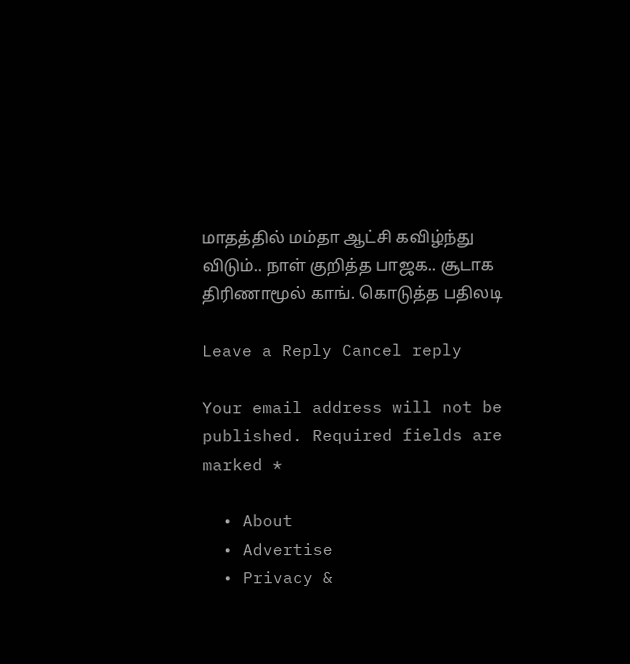மாதத்தில் மம்தா ஆட்சி கவிழ்ந்து விடும்.. நாள் குறித்த பாஜக.. சூடாக திரிணாமூல் காங். கொடுத்த பதிலடி

Leave a Reply Cancel reply

Your email address will not be published. Required fields are marked *

  • About
  • Advertise
  • Privacy &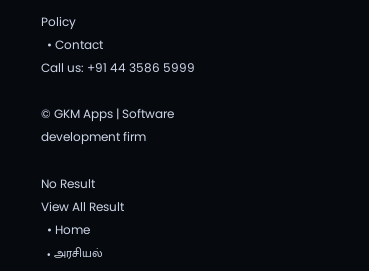Policy
  • Contact
Call us: +91 44 3586 5999

© GKM Apps | Software development firm

No Result
View All Result
  • Home
  • அரசியல்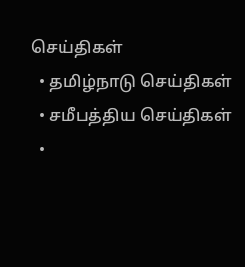செய்திகள்
  • தமிழ்நாடு செய்திகள்
  • சமீபத்திய செய்திகள்
  •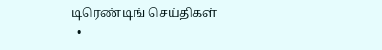டிரெண்டிங் செய்திகள்
  •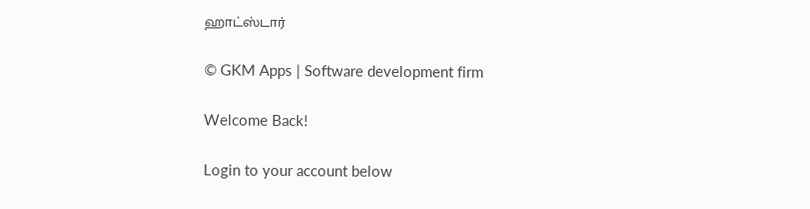ஹாட்ஸ்டார்

© GKM Apps | Software development firm

Welcome Back!

Login to your account below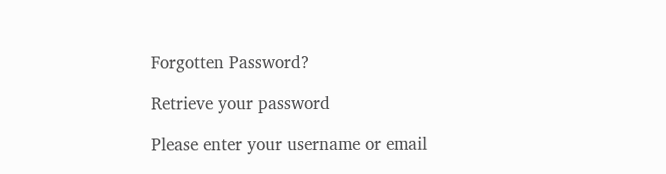Forgotten Password?

Retrieve your password

Please enter your username or email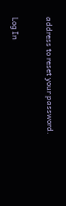address to reset your password.

Log In